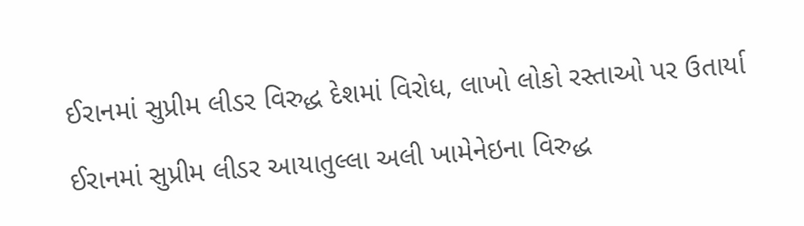ઈરાનમાં સુપ્રીમ લીડર વિરુદ્ધ દેશમાં વિરોધ, લાખો લોકો રસ્તાઓ પર ઉતાર્યા

ઈરાનમાં સુપ્રીમ લીડર આયાતુલ્લા અલી ખામેનેઇના વિરુદ્ધ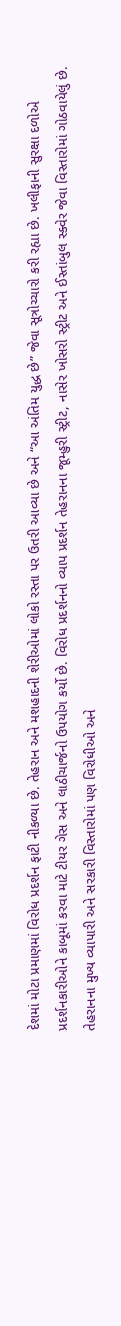દેશમાં મોટા પ્રમાણમાં વિરોધ પ્રદર્શન ફાટી નીકળ્યા છે. તેહરાન અને મશહાદની શેરીઓમાં લોકો રસ્તા પર ઉતરી આવ્યા છે અને “આ અંતિમ યુદ્ધ છે” જેવા સૂત્રોચ્ચારો કરી રહ્યા છે. ખલીફાની સુરક્ષા દળોએ પ્રદર્શનકારીઓને કાબૂમાં કરવા માટે ટીયર ગેસ અને લાઠીચાર્જનો ઉપયોગ કર્યો છે. વિરોધ પ્રદર્શનનો વ્યાપ પ્રદર્શન તેહરાનના જૂમ્હુરી સ્ટ્રીટ, નાસેર ખોસરો સ્ટ્રીટ અને ઈસ્તાંબુલ સ્ક્વેર જેવા વિસ્તારોમાં ગોઠવાયેલું છે. તેહરાનના મુખ્ય વ્યાપારી અને સરકારી વિસ્તારોમાં પણ વિરોધીઓ અને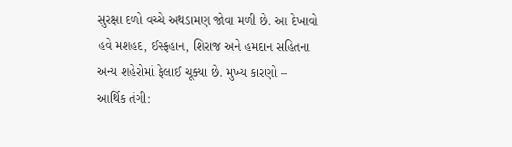સુરક્ષા દળો વચ્ચે અથડામણ જોવા મળી છે. આ દેખાવો હવે મશહદ, ઈસ્ફહાન, શિરાજ અને હમદાન સહિતના અન્ય શહેરોમાં ફેલાઈ ચૂક્યા છે. મુખ્ય કારણો – આર્થિક તંગી: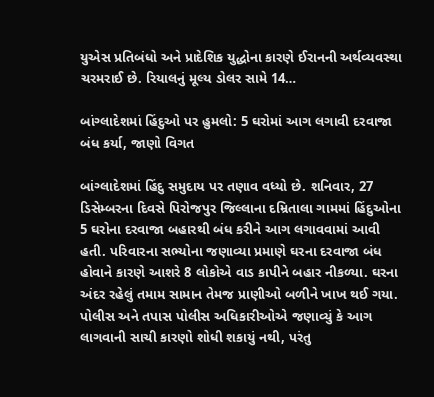યુએસ પ્રતિબંધો અને પ્રાદેશિક યુદ્ધોના કારણે ઈરાનની અર્થવ્યવસ્થા ચરમરાઈ છે. રિયાલનું મૂલ્ય ડોલર સામે 14…

બાંગ્લાદેશમાં હિંદુઓ પર હુમલો: 5 ઘરોમાં આગ લગાવી દરવાજા બંધ કર્યા, જાણો વિગત

બાંગ્લાદેશમાં હિંદુ સમુદાય પર તણાવ વધ્યો છે. શનિવાર, 27 ડિસેમ્બરના દિવસે પિરોજપુર જિલ્લાના દમ્રિતાલા ગામમાં હિંદુઓના 5 ઘરોના દરવાજા બહારથી બંધ કરીને આગ લગાવવામાં આવી હતી. પરિવારના સભ્યોના જણાવ્યા પ્રમાણે ઘરના દરવાજા બંધ હોવાને કારણે આશરે 8 લોકોએ વાડ કાપીને બહાર નીકળ્યા. ઘરના અંદર રહેલું તમામ સામાન તેમજ પ્રાણીઓ બળીને ખાખ થઈ ગયા. પોલીસ અને તપાસ પોલીસ અધિકારીઓએ જણાવ્યું કે આગ લાગવાની સાચી કારણો શોધી શકાયું નથી, પરંતુ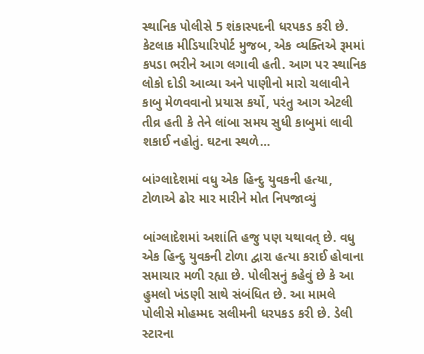સ્થાનિક પોલીસે 5 શંકાસ્પદની ધરપકડ કરી છે. કેટલાક મીડિયારિપોર્ટ મુજબ, એક વ્યક્તિએ રૂમમાં કપડા ભરીને આગ લગાવી હતી. આગ પર સ્થાનિક લોકો દોડી આવ્યા અને પાણીનો મારો ચલાવીને કાબુ મેળવવાનો પ્રયાસ કર્યો, પરંતુ આગ એટલી તીવ્ર હતી કે તેને લાંબા સમય સુધી કાબુમાં લાવી શકાઈ નહોતું. ઘટના સ્થળે…

બાંગ્લાદેશમાં વધુ એક હિન્દુ યુવકની હત્યા, ટોળાએ ઢોર માર મારીને મોત નિપજાવ્યું

બાંગ્લાદેશમાં અશાંતિ હજુ પણ યથાવત્ છે. વધુ એક હિન્દુ યુવકની ટોળા દ્વારા હત્યા કરાઈ હોવાના સમાચાર મળી રહ્યા છે. પોલીસનું કહેવું છે કે આ હુમલો ખંડણી સાથે સંબંધિત છે. આ મામલે પોલીસે મોહમ્મદ સલીમની ધરપકડ કરી છે. ડેલી સ્ટારના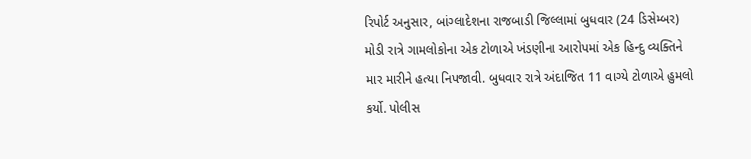રિપોર્ટ અનુસાર, બાંગ્લાદેશના રાજબાડી જિલ્લામાં બુધવાર (24 ડિસેમ્બર) મોડી રાત્રે ગામલોકોના એક ટોળાએ ખંડણીના આરોપમાં એક હિન્દુ વ્યક્તિને માર મારીને હત્યા નિપજાવી. બુધવાર રાત્રે અંદાજિત 11 વાગ્યે ટોળાએ હુમલો કર્યો. પોલીસ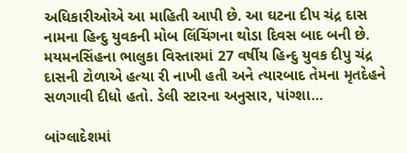અધિકારીઓએ આ માહિતી આપી છે. આ ઘટના દીપ ચંદ્ર દાસ નામના હિન્દુ યુવકની મોબ લિંચિંગના થોડા દિવસ બાદ બની છે. મયમનસિંહના ભાલુકા વિસ્તારમાં 27 વર્ષીય હિન્દુ યુવક દીપુ ચંદ્ર દાસની ટોળાએ હત્યા રી નાખી હતી અને ત્યારબાદ તેમના મૃતદેહને સળગાવી દીધો હતો. ડેલી સ્ટારના અનુસાર, પાંગ્શા…

બાંગ્લાદેશમાં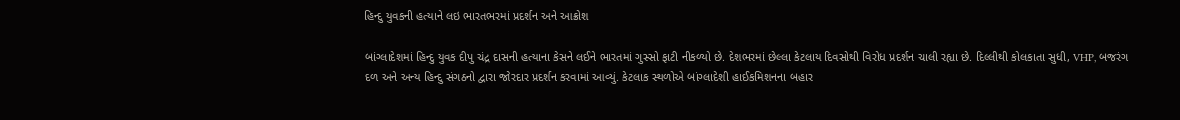હિન્દુ યુવકની હત્યાને લઇ ભારતભરમાં પ્રદર્શન અને આક્રોશ

બાંગ્લાદેશમાં હિન્દુ યુવક દીપુ ચંદ્ર દાસની હત્યાના કેસને લઈને ભારતમાં ગુસ્સો ફાટી નીકળ્યો છે. દેશભરમાં છેલ્લા કેટલાય દિવસોથી વિરોધ પ્રદર્શન ચાલી રહ્યા છે. દિલ્લીથી કોલકાતા સુધી, VHP, બજરંગ દળ અને અન્ય હિન્દુ સંગઠનો દ્વારા જોરદાર પ્રદર્શન કરવામાં આવ્યું. કેટલાક સ્થળોએ બાંગ્લાદેશી હાઈકમિશનના બહાર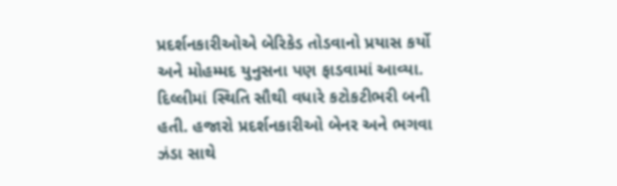પ્રદર્શનકારીઓએ બેરિકેડ તોડવાનો પ્રયાસ કર્યો અને મોહમ્મદ યુનુસના પણ ફાડવામાં આવ્યા. દિલ્લીમાં સ્થિતિ સૌથી વધારે કટોકટીભરી બની હતી. હજારો પ્રદર્શનકારીઓ બેનર અને ભગવા ઝંડા સાથે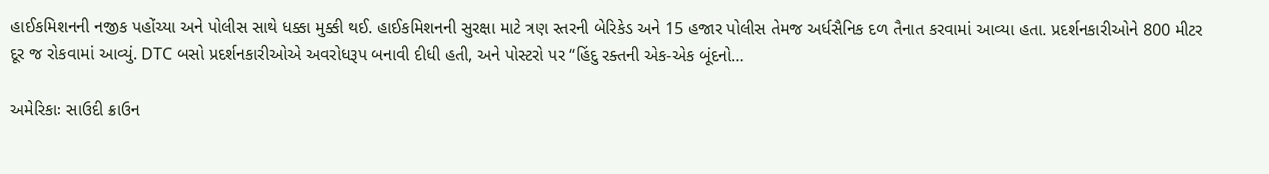હાઈકમિશનની નજીક પહોંચ્યા અને પોલીસ સાથે ધક્કા મુક્કી થઈ. હાઈકમિશનની સુરક્ષા માટે ત્રણ સ્તરની બેરિકેડ અને 15 હજાર પોલીસ તેમજ અર્ધસૈનિક દળ તૈનાત કરવામાં આવ્યા હતા. પ્રદર્શનકારીઓને 800 મીટર દૂર જ રોકવામાં આવ્યું. DTC બસો પ્રદર્શનકારીઓએ અવરોધરૂપ બનાવી દીધી હતી, અને પોસ્ટરો પર “હિંદુ રક્તની એક-એક બૂંદનો…

અમેરિકાઃ સાઉદી ક્રાઉન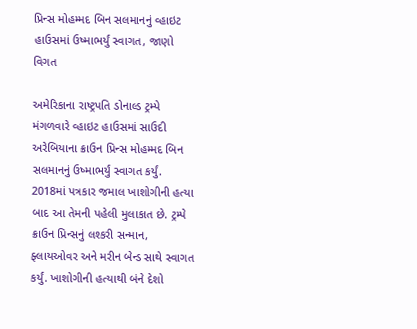પ્રિન્સ મોહમ્મદ બિન સલમાનનું વ્હાઇટ હાઉસમાં ઉષ્માભર્યું સ્વાગત, જાણો વિગત

અમેરિકાના રાષ્ટ્રપતિ ડોનાલ્ડ ટ્રમ્પે મંગળવારે વ્હાઇટ હાઉસમાં સાઉદી અરેબિયાના ક્રાઉન પ્રિન્સ મોહમ્મદ બિન સલમાનનું ઉષ્માભર્યું સ્વાગત કર્યું. 2018માં પત્રકાર જમાલ ખાશોગીની હત્યા બાદ આ તેમની પહેલી મુલાકાત છે. ટ્રમ્પે ક્રાઉન પ્રિન્સનું લશ્કરી સન્માન, ફ્લાયઓવર અને મરીન બેન્ડ સાથે સ્વાગત કર્યું. ખાશોગીની હત્યાથી બંને દેશો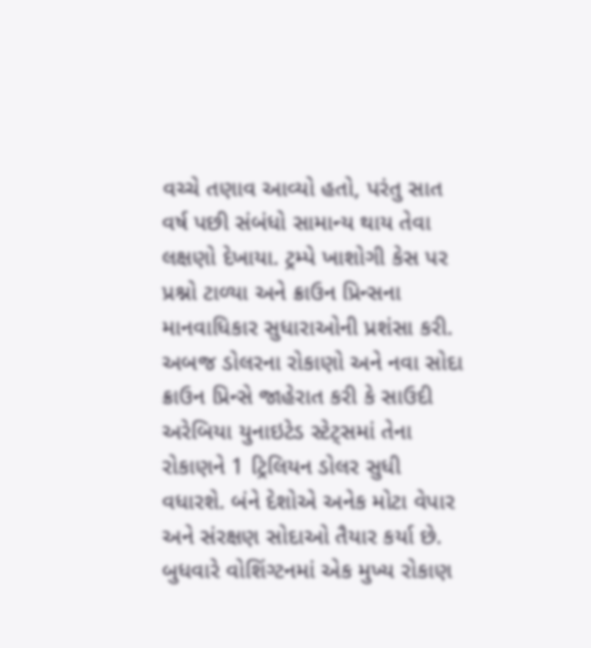વચ્ચે તણાવ આવ્યો હતો, પરંતુ સાત વર્ષ પછી સંબંધો સામાન્ય થાય તેવા લક્ષણો દેખાયા. ટ્રમ્પે ખાશોગી કેસ પર પ્રશ્નો ટાળ્યા અને ક્રાઉન પ્રિન્સના માનવાધિકાર સુધારાઓની પ્રશંસા કરી. અબજ ડોલરના રોકાણો અને નવા સોદા ક્રાઉન પ્રિન્સે જાહેરાત કરી કે સાઉદી અરેબિયા યુનાઇટેડ સ્ટેટ્સમાં તેના રોકાણને 1 ટ્રિલિયન ડોલર સુધી વધારશે. બંને દેશોએ અનેક મોટા વેપાર અને સંરક્ષણ સોદાઓ તૈયાર કર્યા છે. બુધવારે વોશિંગ્ટનમાં એક મુખ્ય રોકાણ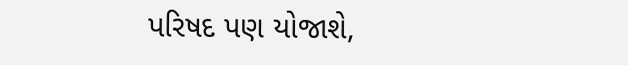પરિષદ પણ યોજાશે,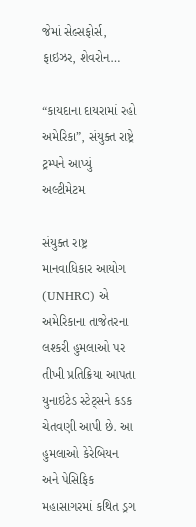જેમાં સેલ્સફોર્સ, ફાઇઝર, શેવરોન…

“કાયદાના દાયરામાં રહો અમેરિકા”, સંયુક્ત રાષ્ટ્રે ટ્રમ્પને આપ્યું અલ્ટીમેટમ

સંયુક્ત રાષ્ટ્ર માનવાધિકાર આયોગ (UNHRC) એ અમેરિકાના તાજેતરના લશ્કરી હુમલાઓ પર તીખી પ્રતિક્રિયા આપતા યુનાઇટેડ સ્ટેટ્સને કડક ચેતવણી આપી છે. આ હુમલાઓ કેરેબિયન અને પેસિફિક મહાસાગરમાં કથિત ડ્રગ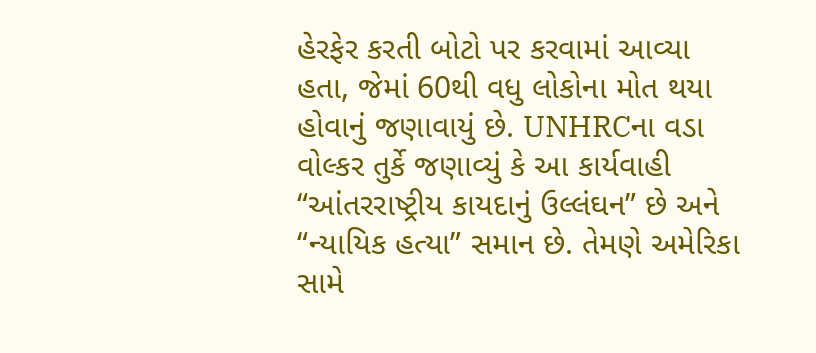હેરફેર કરતી બોટો પર કરવામાં આવ્યા હતા, જેમાં 60થી વધુ લોકોના મોત થયા હોવાનું જણાવાયું છે. UNHRCના વડા વોલ્કર તુર્કે જણાવ્યું કે આ કાર્યવાહી “આંતરરાષ્ટ્રીય કાયદાનું ઉલ્લંઘન” છે અને “ન્યાયિક હત્યા” સમાન છે. તેમણે અમેરિકા સામે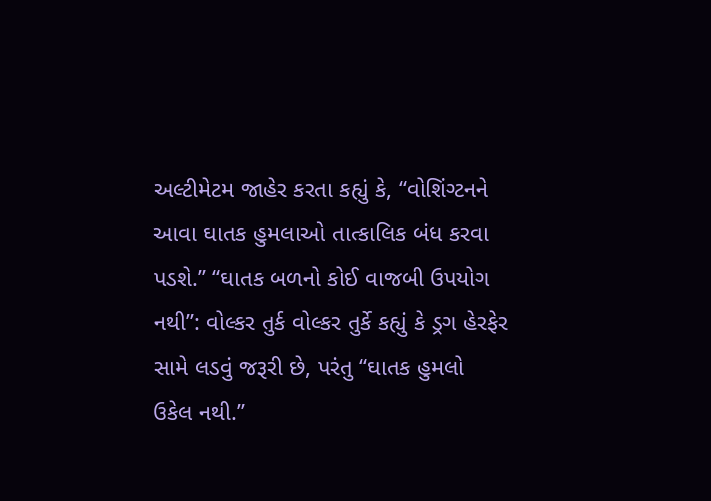અલ્ટીમેટમ જાહેર કરતા કહ્યું કે, “વોશિંગ્ટનને આવા ઘાતક હુમલાઓ તાત્કાલિક બંધ કરવા પડશે.” “ઘાતક બળનો કોઈ વાજબી ઉપયોગ નથી”: વોલ્કર તુર્ક વોલ્કર તુર્કે કહ્યું કે ડ્રગ હેરફેર સામે લડવું જરૂરી છે, પરંતુ “ઘાતક હુમલો ઉકેલ નથી.”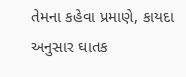તેમના કહેવા પ્રમાણે, કાયદા અનુસાર ઘાતક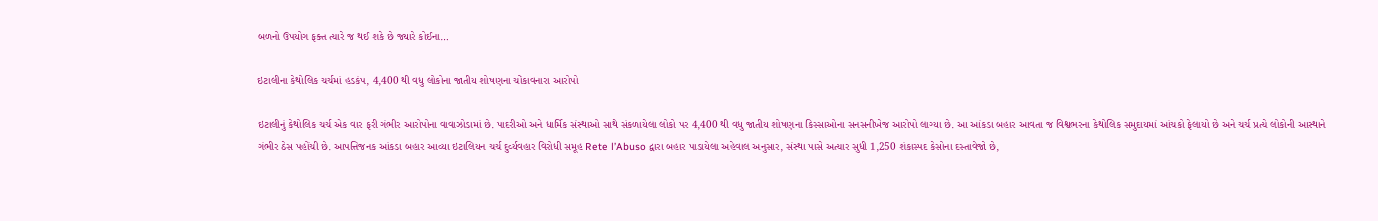બળનો ઉપયોગ ફક્ત ત્યારે જ થઈ શકે છે જ્યારે કોઈના…

ઇટાલીના કેથોલિક ચર્ચમાં હડકંપ, 4,400 થી વધુ લોકોના જાતીય શોષણના ચોંકાવનારા આરોપો

ઇટાલીનું કેથોલિક ચર્ચ એક વાર ફરી ગંભીર આરોપોના વાવાઝોડામાં છે. પાદરીઓ અને ધાર્મિક સંસ્થાઓ સાથે સંકળાયેલા લોકો પર 4,400 થી વધુ જાતીય શોષણના કિસ્સાઓના સનસનીખેજ આરોપો લાગ્યા છે. આ આંકડા બહાર આવતા જ વિશ્વભરના કેથોલિક સમુદાયમાં આંચકો ફેલાયો છે અને ચર્ચ પ્રત્યે લોકોની આસ્થાને ગંભીર ઠેસ પહોંચી છે. આપત્તિજનક આંકડા બહાર આવ્યા ઇટાલિયન ચર્ચ દુર્વ્યવહાર વિરોધી સમૂહ Rete l’Abuso દ્વારા બહાર પાડાયેલા અહેવાલ અનુસાર, સંસ્થા પાસે અત્યાર સુધી 1,250 શંકાસ્પદ કેસોના દસ્તાવેજો છે,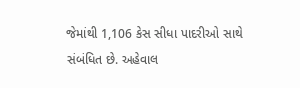જેમાંથી 1,106 કેસ સીધા પાદરીઓ સાથે સંબંધિત છે. અહેવાલ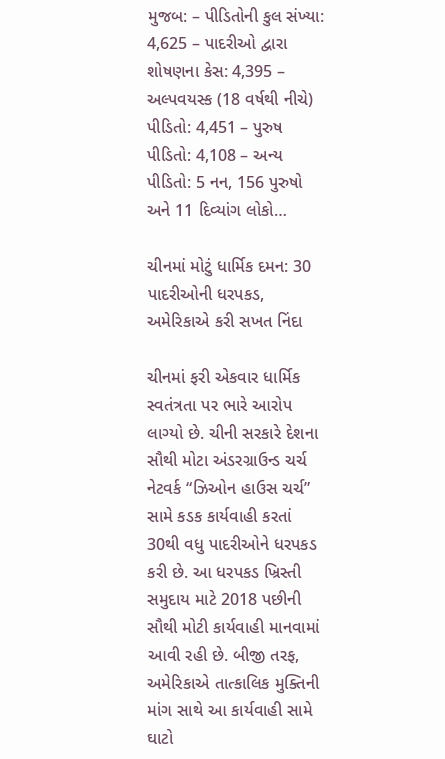મુજબ: – પીડિતોની કુલ સંખ્યા: 4,625 – પાદરીઓ દ્વારા શોષણના કેસ: 4,395 – અલ્પવયસ્ક (18 વર્ષથી નીચે) પીડિતો: 4,451 – પુરુષ પીડિતો: 4,108 – અન્ય પીડિતો: 5 નન, 156 પુરુષો અને 11 દિવ્યાંગ લોકો…

ચીનમાં મોટું ધાર્મિક દમન: 30 પાદરીઓની ધરપકડ, અમેરિકાએ કરી સખત નિંદા

ચીનમાં ફરી એકવાર ધાર્મિક સ્વતંત્રતા પર ભારે આરોપ લાગ્યો છે. ચીની સરકારે દેશના સૌથી મોટા અંડરગ્રાઉન્ડ ચર્ચ નેટવર્ક “ઝિઓન હાઉસ ચર્ચ” સામે કડક કાર્યવાહી કરતાં 30થી વધુ પાદરીઓને ધરપકડ કરી છે. આ ધરપકડ ખ્રિસ્તી સમુદાય માટે 2018 પછીની સૌથી મોટી કાર્યવાહી માનવામાં આવી રહી છે. બીજી તરફ, અમેરિકાએ તાત્કાલિક મુક્તિની માંગ સાથે આ કાર્યવાહી સામે ઘાટો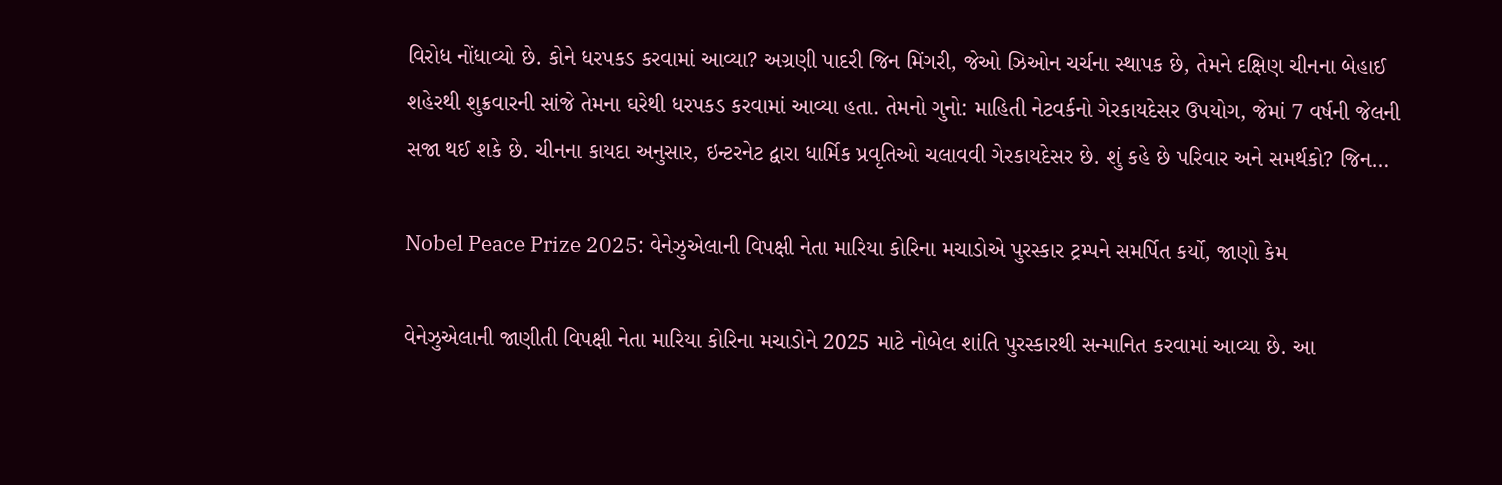વિરોધ નોંધાવ્યો છે. કોને ધરપકડ કરવામાં આવ્યા? અગ્રણી પાદરી જિન મિંગરી, જેઓ ઝિઓન ચર્ચના સ્થાપક છે, તેમને દક્ષિણ ચીનના બેહાઈ શહેરથી શુક્રવારની સાંજે તેમના ઘરેથી ધરપકડ કરવામાં આવ્યા હતા. તેમનો ગુનો: માહિતી નેટવર્કનો ગેરકાયદેસર ઉપયોગ, જેમાં 7 વર્ષની જેલની સજા થઈ શકે છે. ચીનના કાયદા અનુસાર, ઇન્ટરનેટ દ્વારા ધાર્મિક પ્રવૃતિઓ ચલાવવી ગેરકાયદેસર છે. શું કહે છે પરિવાર અને સમર્થકો? જિન…

Nobel Peace Prize 2025: વેનેઝુએલાની વિપક્ષી નેતા મારિયા કોરિના મચાડોએ પુરસ્કાર ટ્રમ્પને સમર્પિત કર્યો, જાણો કેમ

વેનેઝુએલાની જાણીતી વિપક્ષી નેતા મારિયા કોરિના મચાડોને 2025 માટે નોબેલ શાંતિ પુરસ્કારથી સન્માનિત કરવામાં આવ્યા છે. આ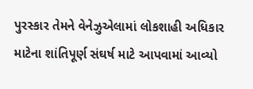પુરસ્કાર તેમને વેનેઝુએલામાં લોકશાહી અધિકાર માટેના શાંતિપૂર્ણ સંઘર્ષ માટે આપવામાં આવ્યો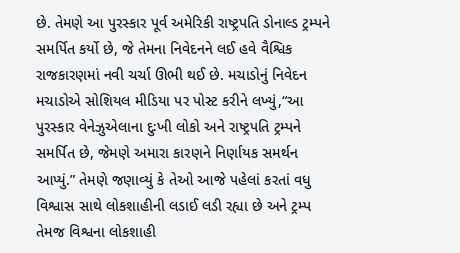છે. તેમણે આ પુરસ્કાર પૂર્વ અમેરિકી રાષ્ટ્રપતિ ડોનાલ્ડ ટ્રમ્પને સમર્પિત કર્યો છે, જે તેમના નિવેદનને લઈ હવે વૈશ્વિક રાજકારણમાં નવી ચર્ચા ઊભી થઈ છે. મચાડોનું નિવેદન મચાડોએ સોશિયલ મીડિયા પર પોસ્ટ કરીને લખ્યું,“આ પુરસ્કાર વેનેઝુએલાના દુઃખી લોકો અને રાષ્ટ્રપતિ ટ્રમ્પને સમર્પિત છે, જેમણે અમારા કારણને નિર્ણાયક સમર્થન આપ્યું.” તેમણે જણાવ્યું કે તેઓ આજે પહેલાં કરતાં વધુ વિશ્વાસ સાથે લોકશાહીની લડાઈ લડી રહ્યા છે અને ટ્રમ્પ તેમજ વિશ્વના લોકશાહી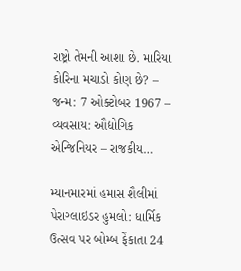રાષ્ટ્રો તેમની આશા છે. મારિયા કોરિના મચાડો કોણ છે? – જન્મ: 7 ઓક્ટોબર 1967 – વ્યવસાય: ઔદ્યોગિક એન્જિનિયર – રાજકીય…

મ્યાનમારમાં હમાસ શૈલીમાં પેરાગ્લાઇડર હુમલો: ધાર્મિક ઉત્સવ પર બોમ્બ ફેંકાતા 24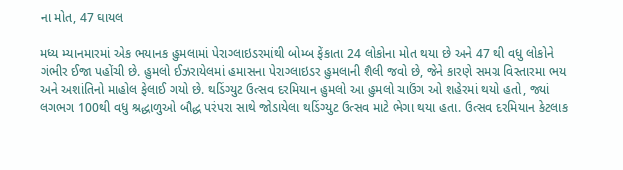ના મોત, 47 ઘાયલ

મધ્ય મ્યાનમારમાં એક ભયાનક હુમલામાં પેરાગ્લાઇડરમાંથી બોમ્બ ફેંકાતા 24 લોકોના મોત થયા છે અને 47 થી વધુ લોકોને ગંભીર ઈજા પહોંચી છે. હુમલો ઈઝરાયેલમાં હમાસના પેરાગ્લાઇડર હુમલાની શૈલી જવો છે, જેને કારણે સમગ્ર વિસ્તારમા ભય અને અશાંતિનો માહોલ ફેલાઈ ગયો છે. થડિંગ્યુટ ઉત્સવ દરમિયાન હુમલો આ હુમલો ચાઉંગ ઓ શહેરમાં થયો હતો, જ્યાં લગભગ 100થી વધુ શ્રદ્ધાળુઓ બૌદ્ધ પરંપરા સાથે જોડાયેલા થડિંગ્યુટ ઉત્સવ માટે ભેગા થયા હતા. ઉત્સવ દરમિયાન કેટલાક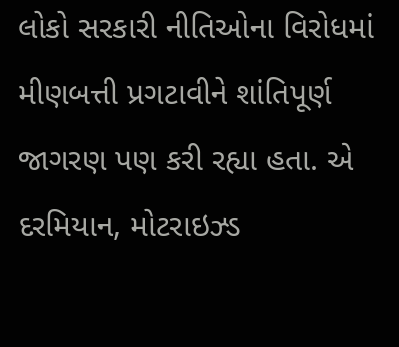લોકો સરકારી નીતિઓના વિરોધમાં મીણબત્તી પ્રગટાવીને શાંતિપૂર્ણ જાગરણ પણ કરી રહ્યા હતા. એ દરમિયાન, મોટરાઇઝ્ડ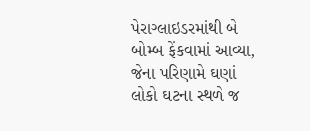પેરાગ્લાઇડરમાંથી બે બોમ્બ ફેંકવામાં આવ્યા, જેના પરિણામે ઘણાં લોકો ઘટના સ્થળે જ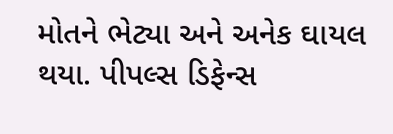મોતને ભેટ્યા અને અનેક ઘાયલ થયા. પીપલ્સ ડિફેન્સ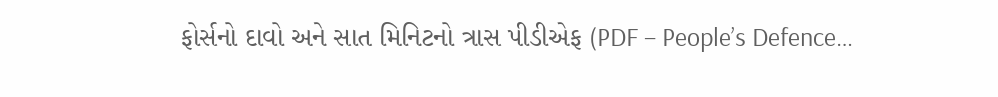ફોર્સનો દાવો અને સાત મિનિટનો ત્રાસ પીડીએફ (PDF – People’s Defence…